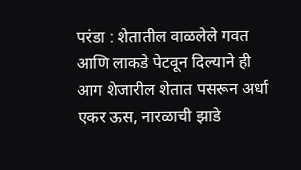परंडा : शेतातील वाळलेले गवत आणि लाकडे पेटवून दिल्याने ही आग शेजारील शेतात पसरून अर्धा एकर ऊस, नारळाची झाडे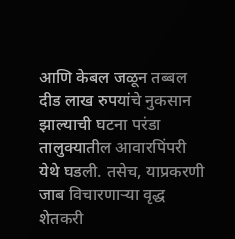आणि केबल जळून तब्बल दीड लाख रुपयांचे नुकसान झाल्याची घटना परंडा तालुक्यातील आवारपिंपरी येथे घडली. तसेच, याप्रकरणी जाब विचारणाऱ्या वृद्ध शेतकरी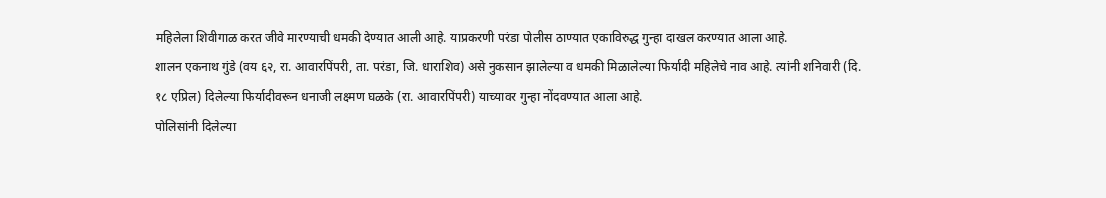महिलेला शिवीगाळ करत जीवे मारण्याची धमकी देण्यात आली आहे. याप्रकरणी परंडा पोलीस ठाण्यात एकाविरुद्ध गुन्हा दाखल करण्यात आला आहे.
शालन एकनाथ गुंडे (वय ६२, रा. आवारपिंपरी, ता. परंडा, जि. धाराशिव) असे नुकसान झालेल्या व धमकी मिळालेल्या फिर्यादी महिलेचे नाव आहे. त्यांनी शनिवारी (दि. १८ एप्रिल) दिलेल्या फिर्यादीवरून धनाजी लक्ष्मण घळके (रा. आवारपिंपरी) याच्यावर गुन्हा नोंदवण्यात आला आहे.
पोलिसांनी दिलेल्या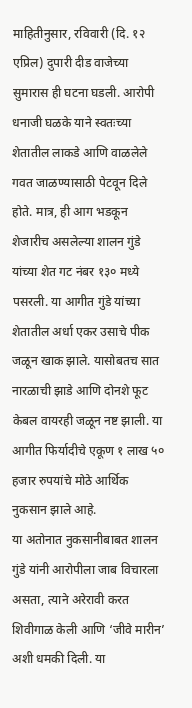माहितीनुसार, रविवारी (दि. १२ एप्रिल) दुपारी दीड वाजेच्या सुमारास ही घटना घडली. आरोपी धनाजी घळके याने स्वतःच्या शेतातील लाकडे आणि वाळलेले गवत जाळण्यासाठी पेटवून दिले होते. मात्र, ही आग भडकून शेजारीच असलेल्या शालन गुंडे यांच्या शेत गट नंबर १३० मध्ये पसरली. या आगीत गुंडे यांच्या शेतातील अर्धा एकर उसाचे पीक जळून खाक झाले. यासोबतच सात नारळाची झाडे आणि दोनशे फूट केबल वायरही जळून नष्ट झाली. या आगीत फिर्यादीचे एकूण १ लाख ५० हजार रुपयांचे मोठे आर्थिक नुकसान झाले आहे.
या अतोनात नुकसानीबाबत शालन गुंडे यांनी आरोपीला जाब विचारला असता, त्याने अरेरावी करत शिवीगाळ केली आणि ‘जीवे मारीन’ अशी धमकी दिली. या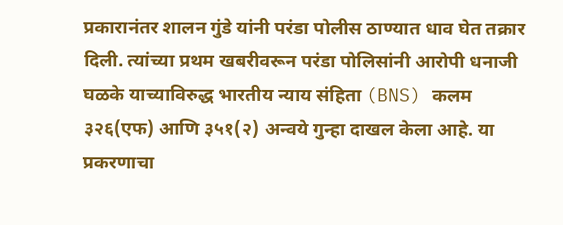प्रकारानंतर शालन गुंडे यांनी परंडा पोलीस ठाण्यात धाव घेत तक्रार दिली. त्यांच्या प्रथम खबरीवरून परंडा पोलिसांनी आरोपी धनाजी घळके याच्याविरुद्ध भारतीय न्याय संहिता (BNS) कलम ३२६(एफ) आणि ३५१(२) अन्वये गुन्हा दाखल केला आहे. या प्रकरणाचा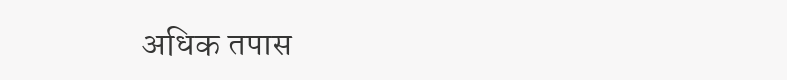अधिक तपास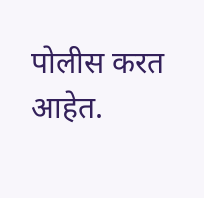पोलीस करत आहेत.